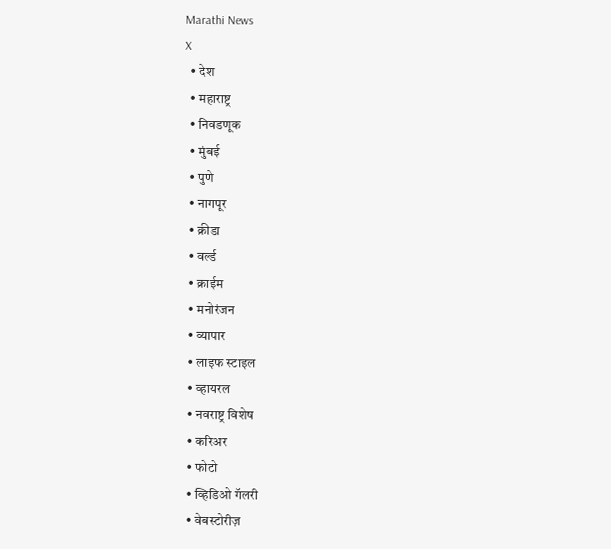Marathi News
X
  • देश
  • महाराष्ट्र
  • निवडणूक
  • मुंबई
  • पुणे
  • नागपूर
  • क्रीडा
  • वर्ल्ड
  • क्राईम
  • मनोरंजन
  • व्यापार
  • लाइफ स्टाइल
  • व्हायरल
  • नवराष्ट्र विशेष
  • करिअर
  • फोटो
  • व्हिडिओ गॅलरी
  • वेबस्टोरीज़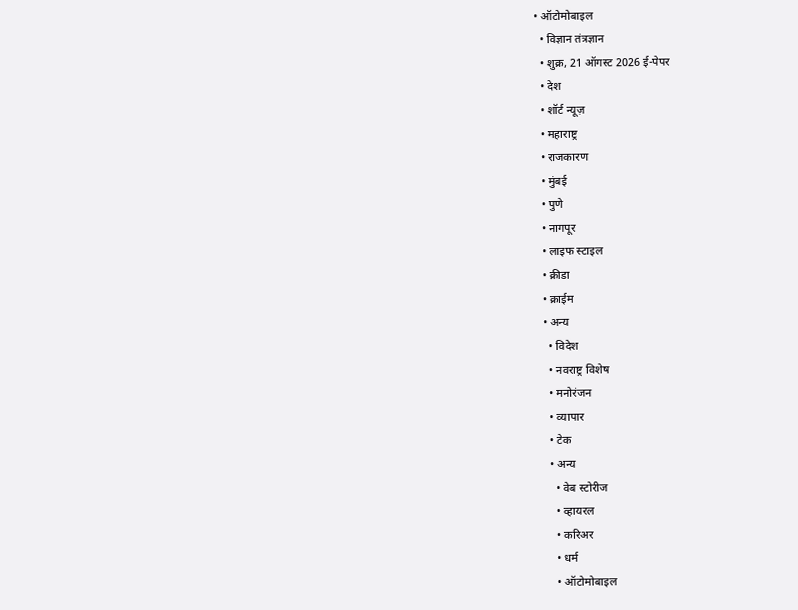• ऑटोमोबाइल
  • विज्ञान तंत्रज्ञान
  • शुक्र, 21 ऑगस्ट 2026 ई-पेपर
  • देश
  • शॉर्ट न्यूज़
  • महाराष्ट्र
  • राजकारण
  • मुंबई
  • पुणे
  • नागपूर
  • लाइफ स्टाइल
  • क्रीडा
  • क्राईम
  • अन्य
    • विदेश
    • नवराष्ट्र विशेष
    • मनोरंजन
    • व्यापार
    • टेक
    • अन्य
      • वेब स्टोरीज
      • व्हायरल
      • करिअर
      • धर्म
      • ऑटोमोबाइल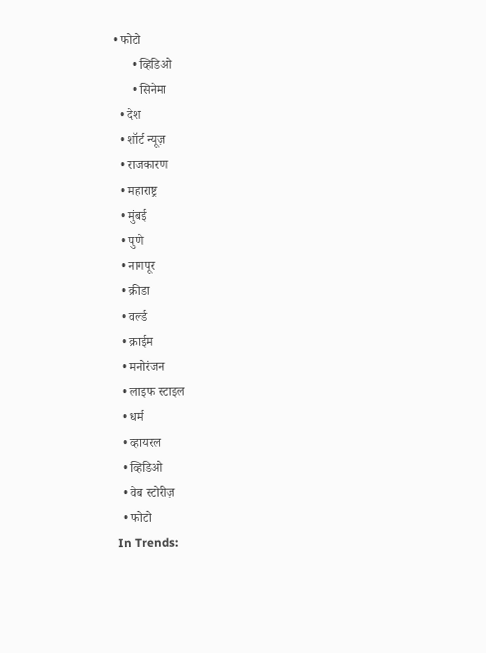• फोटो
      • व्हिडिओ
      • सिनेमा
  • देश
  • शॉर्ट न्यूज़
  • राजकारण
  • महाराष्ट्र
  • मुंबई
  • पुणे
  • नागपूर
  • क्रीडा
  • वर्ल्ड
  • क्राईम
  • मनोरंजन
  • लाइफ स्टाइल
  • धर्म
  • व्हायरल
  • व्हिडिओ
  • वेब स्टोरीज़
  • फोटो
In Trends: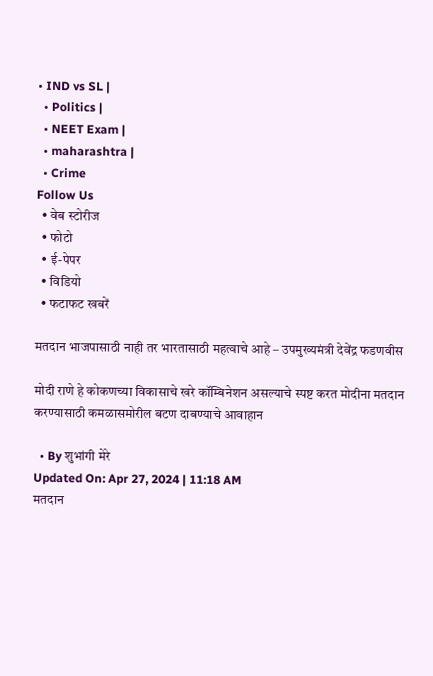• IND vs SL |
  • Politics |
  • NEET Exam |
  • maharashtra |
  • Crime
Follow Us
  • वेब स्टोरीज
  • फोटो
  • ई-पेपर
  • विडियो
  • फटाफट खबरें

मतदान भाजपासाठी नाही तर भारतासाठी महत्वाचे आहे – उपमुख्यमंत्री देवेंद्र फडणवीस

मोदी राणे हे कोकणच्या विकासाचे खरे कॉम्बिनेशन असल्याचे स्पष्ट करत मोदीना मतदान करण्यासाठी कमळासमोरील बटण दाबण्याचे आवाहान

  • By शुभांगी मेरे
Updated On: Apr 27, 2024 | 11:18 AM
मतदान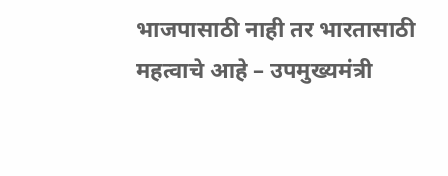भाजपासाठी नाही तर भारतासाठी महत्वाचे आहे – उपमुख्यमंत्री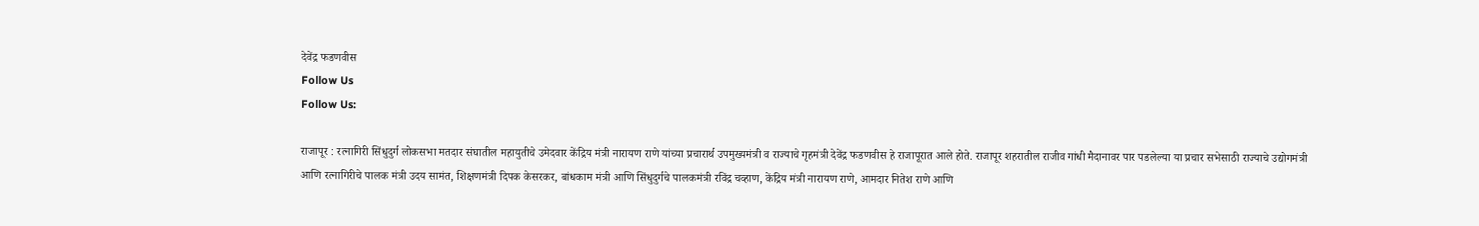देवेंद्र फडणवीस
Follow Us
Follow Us:

राजापूर : रत्नागिरी सिंधुदुर्ग लोकसभा मतदार संघातील महायुतीचे उमेदवार केंद्रिय मंत्री नारायण राणे यांच्या प्रचारार्थ उपमुख्यमंत्री व राज्याचे गृहमंत्री देवेंद्र फडणवीस हे राजापूरात आले होते. राजापूर शहरातील राजीव गांधी मैदानावर पार पडलेल्या या प्रचार सभेसाठी राज्याचे उद्योगमंत्री आणि रत्नागिरीचे पालक मंत्री उदय सामंत, शिक्षणमंत्री दिपक केसरकर, बांधकाम मंत्री आणि सिंधुदुर्गचे पालकमंत्री रविंद्र चव्हाण, केंद्रिय मंत्री नारायण राणे, आमदार नितेश राणे आणि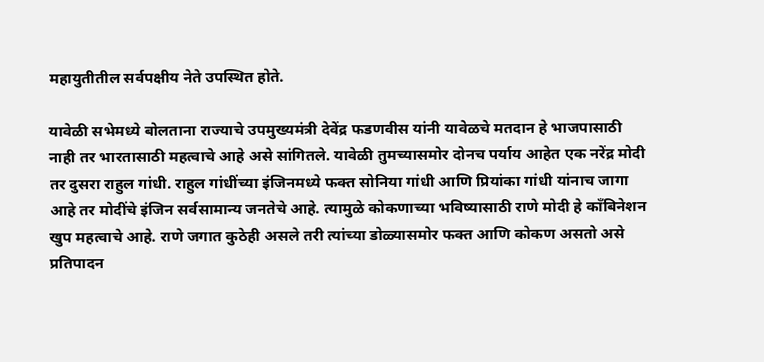महायुतीतील सर्वपक्षीय नेते उपस्थित होते.

यावेळी सभेमध्ये बोलताना राज्याचे उपमुख्यमंत्री देवेंद्र फडणवीस यांनी यावेळचे मतदान हे भाजपासाठी नाही तर भारतासाठी महत्वाचे आहे असे सांगितले. यावेळी तुमच्यासमोर दोनच पर्याय आहेत एक नरेंद्र मोदी तर दुसरा राहुल गांधी. राहुल गांधींच्या इंजिनमध्ये फक्त सोनिया गांधी आणि प्रियांका गांधी यांनाच जागा आहे तर मोदींचे इंजिन सर्वसामान्य जनतेचे आहे. त्यामुळे कोकणाच्या भविष्यासाठी राणे मोदी हे कॉंबिनेशन खुप महत्वाचे आहे. राणे जगात कुठेही असले तरी त्यांच्या डोळ्यासमोर फक्त आणि कोकण असतो असे प्रतिपादन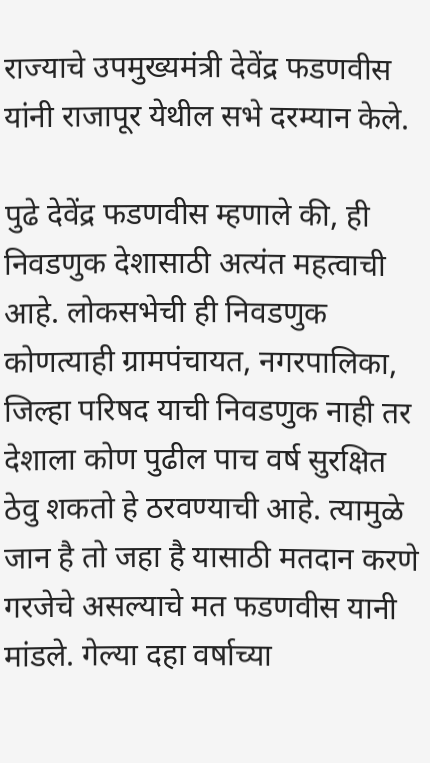राज्याचे उपमुख्यमंत्री देवेंद्र फडणवीस यांनी राजापूर येथील सभे दरम्यान केले.

पुढे देवेंद्र फडणवीस म्हणाले की, ही निवडणुक देशासाठी अत्यंत महत्वाची आहे. लोकसभेची ही निवडणुक कोणत्याही ग्रामपंचायत, नगरपालिका, जिल्हा परिषद याची निवडणुक नाही तर देशाला कोण पुढील पाच वर्ष सुरक्षित ठेवु शकतो हे ठरवण्याची आहे. त्यामुळे जान है तो जहा है यासाठी मतदान करणे गरजेचे असल्याचे मत फडणवीस यानी मांडले. गेल्या दहा वर्षाच्या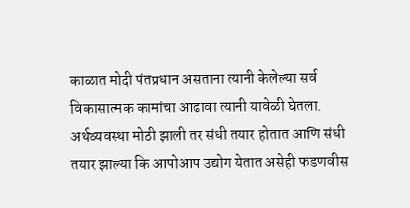काळात मोदी पंतप्रधान असताना त्यानी केलेल्या सर्व विकासात्मक कामांचा आढावा त्यानी यावेळी घेतला. अर्थव्यवस्था मोठी झाली तर संधी तयार होतात आणि संधी तयार झाल्या कि आपोआप उद्योग येतात असेही फडणवीस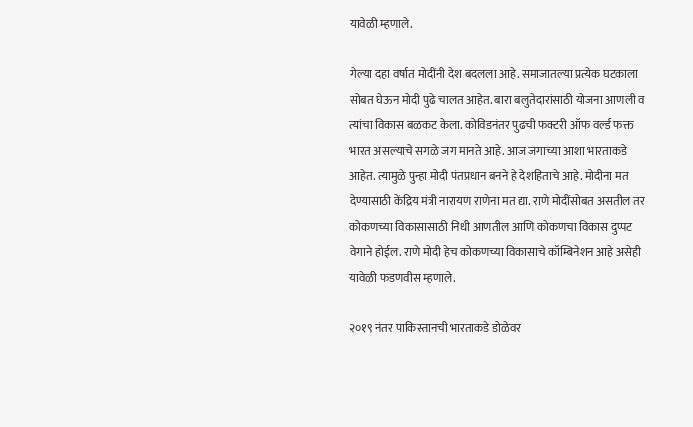यावेळी म्हणाले.

गेल्या दहा वर्षात मोदींनी देश बदलला आहे. समाजातल्या प्रत्येक घटकाला सोबत घेऊन मोदी पुढे चालत आहेत. बारा बलुतेदारांसाठी योजना आणली व त्यांचा विकास बळकट केला. कोविडनंतर पुढची फक्टरी ऑफ वर्ल्ड फक्त भारत असल्याचे सगळे जग मानते आहे. आज जगाच्या आशा भारताकडे आहेत. त्यामुळे पुन्हा मोदी पंतप्रधान बनने हे देशहिताचे आहे. मोदीना मत देण्यासाठी केंद्रिय मंत्री नारायण राणेना मत द्या. राणे मोदींसोबत असतील तर कोकणच्या विकासासाठी निधी आणतील आणि कोकणचा विकास दुप्पट वेगाने होईल. राणे मोदी हेच कोकणच्या विकासाचे कॉम्बिनेशन आहे असेही यावेळी फडणवीस म्हणाले.

२०१९ नंतर पाकिस्तानची भारताकडे डोळेवर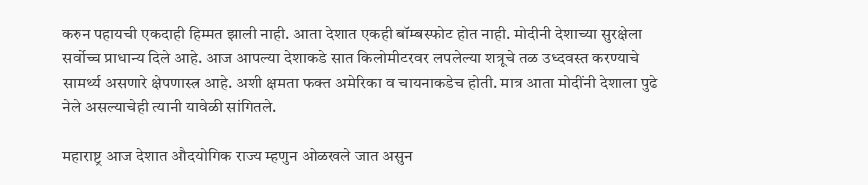करुन पहायची एकदाही हिम्मत झाली नाही. आता देशात एकही बॉम्बस्फोट होत नाही. मोदीनी देशाच्या सुरक्षेला सर्वोच्च प्राधान्य दिले आहे. आज आपल्या देशाकडे सात किलोमीटरवर लपलेल्या शत्रूचे तळ उध्दवस्त करण्याचे सामर्थ्य असणारे क्षेपणास्त्र आहे. अशी क्षमता फक्त अमेरिका व चायनाकडेच होती. मात्र आता मोदींनी देशाला पुढे नेले असल्याचेही त्यानी यावेळी सांगितले.

महाराष्ट्र आज देशात औदयोगिक राज्य म्हणुन ओळखले जात असुन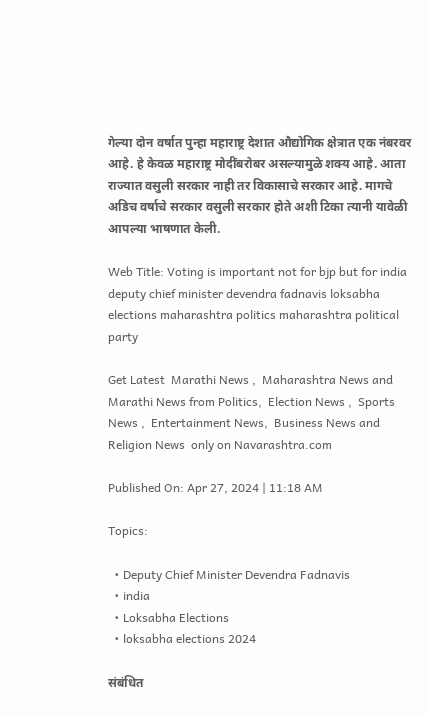गेल्या दोन वर्षात पुन्हा महाराष्ट्र देशात औद्योगिक क्षेत्रात एक नंबरवर आहे. हे केवळ महाराष्ट्र मोदींबरोबर असल्यामुळे शक्य आहे. आता राज्यात वसुली सरकार नाही तर विकासाचे सरकार आहे. मागचे अडिच वर्षाचे सरकार वसुली सरकार होते अशी टिका त्यानी यावेळी आपल्या भाषणात केली.

Web Title: Voting is important not for bjp but for india deputy chief minister devendra fadnavis loksabha elections maharashtra politics maharashtra political party

Get Latest  Marathi News ,  Maharashtra News and  Marathi News from Politics,  Election News ,  Sports News ,  Entertainment News,  Business News and   Religion News  only on Navarashtra.com

Published On: Apr 27, 2024 | 11:18 AM

Topics:

  • Deputy Chief Minister Devendra Fadnavis
  • india
  • Loksabha Elections
  • loksabha elections 2024

संबंधित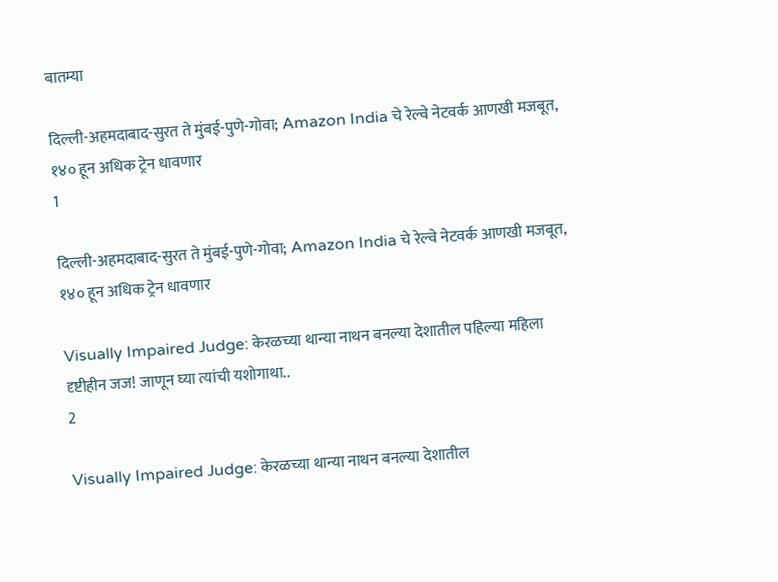बातम्या

दिल्ली-अहमदाबाद-सुरत ते मुंबई-पुणे-गोवा; Amazon India चे रेल्वे नेटवर्क आणखी मजबूत, १४० हून अधिक ट्रेन धावणार
1

दिल्ली-अहमदाबाद-सुरत ते मुंबई-पुणे-गोवा; Amazon India चे रेल्वे नेटवर्क आणखी मजबूत, १४० हून अधिक ट्रेन धावणार

Visually Impaired Judge: केरळच्या थान्या नाथन बनल्या देशातील पहिल्या महिला दृष्टीहीन जज! जाणून घ्या त्यांची यशोगाथा..
2

Visually Impaired Judge: केरळच्या थान्या नाथन बनल्या देशातील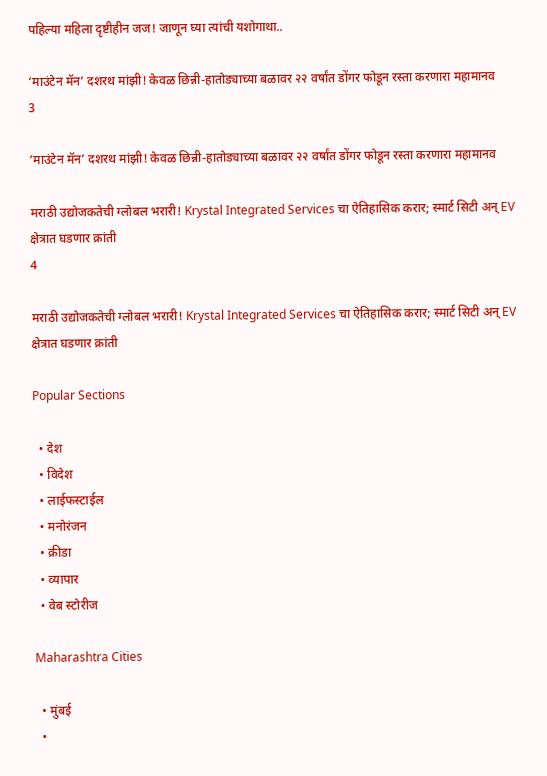पहिल्या महिला दृष्टीहीन जज! जाणून घ्या त्यांची यशोगाथा..

‘माउंटेन मॅन’ दशरथ मांझी! केवळ छिन्नी-हातोड्याच्या बळावर २२ वर्षांत डोंगर फोडून रस्ता करणारा महामानव
3

‘माउंटेन मॅन’ दशरथ मांझी! केवळ छिन्नी-हातोड्याच्या बळावर २२ वर्षांत डोंगर फोडून रस्ता करणारा महामानव

मराठी उद्योजकतेची ग्लोबल भरारी! Krystal Integrated Services चा ऐतिहासिक करार; स्मार्ट सिटी अन् EV क्षेत्रात घडणार क्रांती
4

मराठी उद्योजकतेची ग्लोबल भरारी! Krystal Integrated Services चा ऐतिहासिक करार; स्मार्ट सिटी अन् EV क्षेत्रात घडणार क्रांती

Popular Sections

  • देश
  • विदेश
  • लाईफस्टाईल
  • मनोरंजन
  • क्रीडा
  • व्यापार
  • वेब स्टोरीज

Maharashtra Cities

  • मुंबई
  •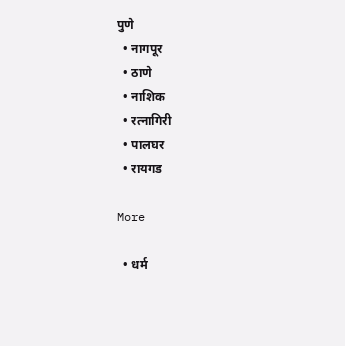पुणे
  • नागपूर
  • ठाणे
  • नाशिक
  • रत्नागिरी
  • पालघर
  • रायगड

More

  • धर्म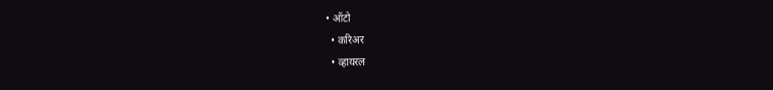• ऑटो
  • करिअर
  • व्हायरल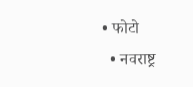• फोटो
  • नवराष्ट्र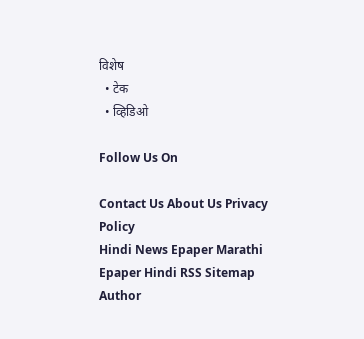विशेष
  • टेक
  • व्हिडिओ

Follow Us On

Contact Us About Us Privacy Policy
Hindi News Epaper Marathi Epaper Hindi RSS Sitemap Author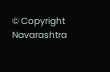© Copyright Navarashtra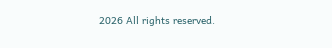2026 All rights reserved.